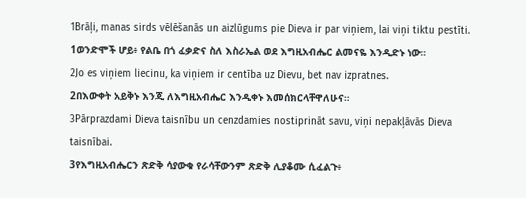1Brāļi, manas sirds vēlēšanās un aizlūgums pie Dieva ir par viņiem, lai viņi tiktu pestīti.
1ወንድሞች ሆይ፥ የልቤ በጎ ፈቃድና ስለ እስራኤል ወደ እግዚአብሔር ልመናዬ እንዲድኑ ነው።
2Jo es viņiem liecinu, ka viņiem ir centība uz Dievu, bet nav izpratnes.
2በእውቀት አይቅኑ እንጂ ለእግዚአብሔር እንዲቀኑ እመሰክርላቸዋለሁና።
3Pārprazdami Dieva taisnību un cenzdamies nostiprināt savu, viņi nepakļāvās Dieva taisnībai.
3የእግዚአብሔርን ጽድቅ ሳያውቁ የራሳቸውንም ጽድቅ ሊያቆሙ ሲፈልጉ፥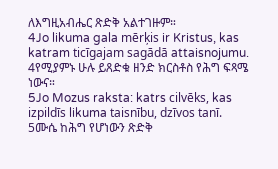ለእግዚአብሔር ጽድቅ አልተገዙም።
4Jo likuma gala mērķis ir Kristus, kas katram ticīgajam sagādā attaisnojumu.
4የሚያምኑ ሁሉ ይጸድቁ ዘንድ ክርስቶስ የሕግ ፍጻሜ ነውና።
5Jo Mozus raksta: katrs cilvēks, kas izpildīs likuma taisnību, dzīvos tanī.
5ሙሴ ከሕግ የሆነውን ጽድቅ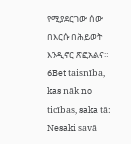የሚያደርገው ሰው በእርሱ በሕይወት እንዲኖር ጽፎአልና።
6Bet taisnība, kas nāk no ticības, saka tā: Nesaki savā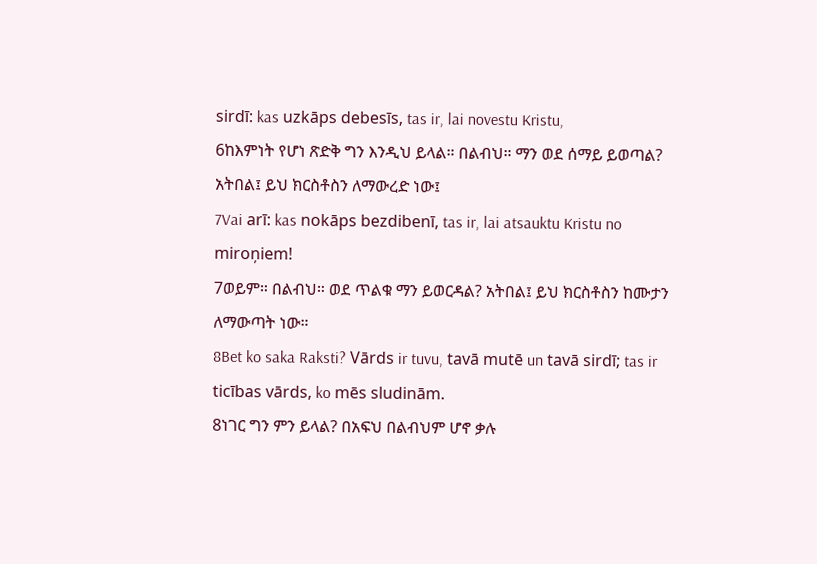sirdī: kas uzkāps debesīs, tas ir, lai novestu Kristu,
6ከእምነት የሆነ ጽድቅ ግን እንዲህ ይላል። በልብህ። ማን ወደ ሰማይ ይወጣል? አትበል፤ ይህ ክርስቶስን ለማውረድ ነው፤
7Vai arī: kas nokāps bezdibenī, tas ir, lai atsauktu Kristu no miroņiem!
7ወይም። በልብህ። ወደ ጥልቁ ማን ይወርዳል? አትበል፤ ይህ ክርስቶስን ከሙታን ለማውጣት ነው።
8Bet ko saka Raksti? Vārds ir tuvu, tavā mutē un tavā sirdī; tas ir ticības vārds, ko mēs sludinām.
8ነገር ግን ምን ይላል? በአፍህ በልብህም ሆኖ ቃሉ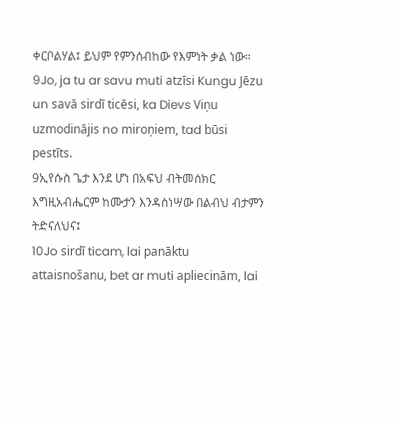ቀርቦልሃል፤ ይህም የምንሰብከው የእምነት ቃል ነው።
9Jo, ja tu ar savu muti atzīsi Kungu Jēzu un savā sirdī ticēsi, ka Dievs Viņu uzmodinājis no miroņiem, tad būsi pestīts.
9ኢየሱስ ጌታ እንደ ሆነ በአፍህ ብትመሰክር እግዚአብሔርም ከሙታን እንዳስነሣው በልብህ ብታምን ትድናለህና፤
10Jo sirdī ticam, lai panāktu attaisnošanu, bet ar muti apliecinām, lai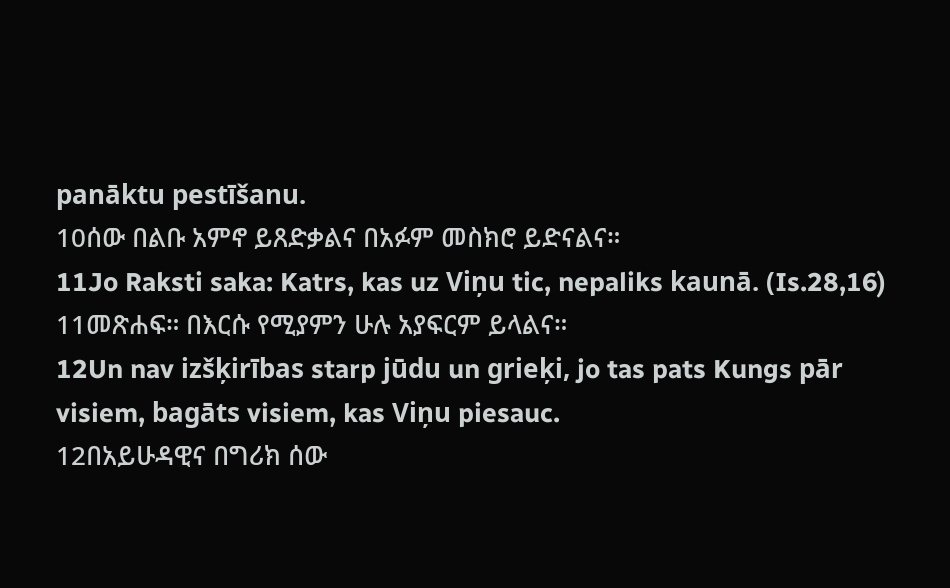panāktu pestīšanu.
10ሰው በልቡ አምኖ ይጸድቃልና በአፉም መስክሮ ይድናልና።
11Jo Raksti saka: Katrs, kas uz Viņu tic, nepaliks kaunā. (Is.28,16)
11መጽሐፍ። በእርሱ የሚያምን ሁሉ አያፍርም ይላልና።
12Un nav izšķirības starp jūdu un grieķi, jo tas pats Kungs pār visiem, bagāts visiem, kas Viņu piesauc.
12በአይሁዳዊና በግሪክ ሰው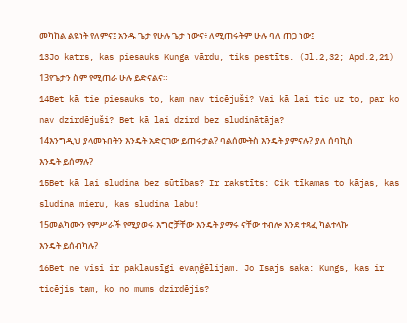መካከል ልዩነት የለምና፤ አንዱ ጌታ የሁሉ ጌታ ነውና፥ ለሚጠሩትም ሁሉ ባለ ጠጋ ነው፤
13Jo katrs, kas piesauks Kunga vārdu, tiks pestīts. (Jl.2,32; Apd.2,21)
13የጌታን ስም የሚጠራ ሁሉ ይድናልና።
14Bet kā tie piesauks to, kam nav ticējuši? Vai kā lai tic uz to, par ko nav dzirdējuši? Bet kā lai dzird bez sludinātāja?
14እንግዲህ ያላመኑበትን እንዴት አድርገው ይጠሩታል? ባልሰሙትስ እንዴት ያምናሉ? ያለ ሰባኪስ እንዴት ይሰማሉ?
15Bet kā lai sludina bez sūtības? Ir rakstīts: Cik tīkamas to kājas, kas sludina mieru, kas sludina labu!
15መልካሙን የምሥራች የሚያወሩ እግሮቻቸው እንዴት ያማሩ ናቸው ተብሎ እንደ ተጻፈ ካልተላኩ እንዴት ይሰብካሉ?
16Bet ne visi ir paklausīgi evaņģēlijam. Jo Isajs saka: Kungs, kas ir ticējis tam, ko no mums dzirdējis?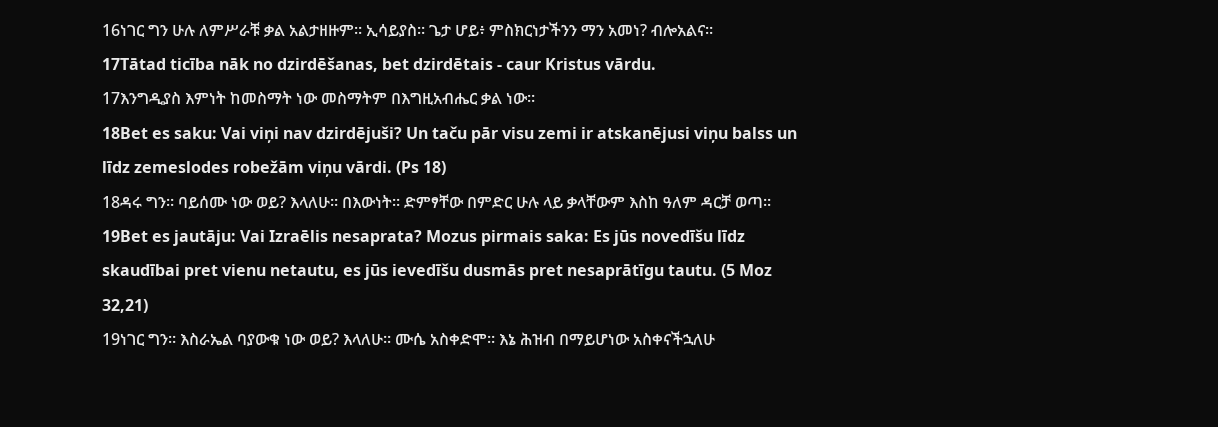16ነገር ግን ሁሉ ለምሥራቹ ቃል አልታዘዙም። ኢሳይያስ። ጌታ ሆይ፥ ምስክርነታችንን ማን አመነ? ብሎአልና።
17Tātad ticība nāk no dzirdēšanas, bet dzirdētais - caur Kristus vārdu.
17እንግዲያስ እምነት ከመስማት ነው መስማትም በእግዚአብሔር ቃል ነው።
18Bet es saku: Vai viņi nav dzirdējuši? Un taču pār visu zemi ir atskanējusi viņu balss un līdz zemeslodes robežām viņu vārdi. (Ps 18)
18ዳሩ ግን። ባይሰሙ ነው ወይ? እላለሁ። በእውነት። ድምፃቸው በምድር ሁሉ ላይ ቃላቸውም እስከ ዓለም ዳርቻ ወጣ።
19Bet es jautāju: Vai Izraēlis nesaprata? Mozus pirmais saka: Es jūs novedīšu līdz skaudībai pret vienu netautu, es jūs ievedīšu dusmās pret nesaprātīgu tautu. (5 Moz 32,21)
19ነገር ግን። እስራኤል ባያውቁ ነው ወይ? እላለሁ። ሙሴ አስቀድሞ። እኔ ሕዝብ በማይሆነው አስቀናችኋለሁ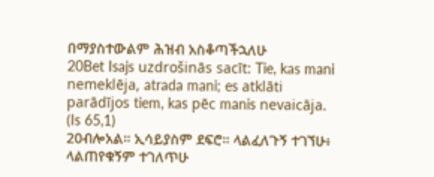በማያስተውልም ሕዝብ አስቆጣችኋለሁ
20Bet Isajs uzdrošinās sacīt: Tie, kas mani nemeklēja, atrada mani; es atklāti parādījos tiem, kas pēc manis nevaicāja. (Is 65,1)
20ብሎአል። ኢሳይያስም ደፍሮ። ላልፈለጉኝ ተገኘሁ፥ ላልጠየቁኝም ተገለጥሁ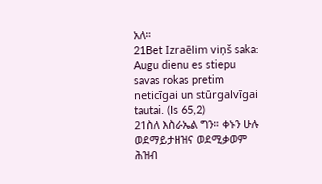አለ።
21Bet Izraēlim viņš saka: Augu dienu es stiepu savas rokas pretim neticīgai un stūrgalvīgai tautai. (Is 65,2)
21ስለ እስራኤል ግን። ቀኑን ሁሉ ወደማይታዘዝና ወደሚቃወም ሕዝብ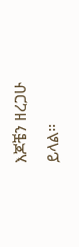እጆቼን ዘረጋሁ ይላል።